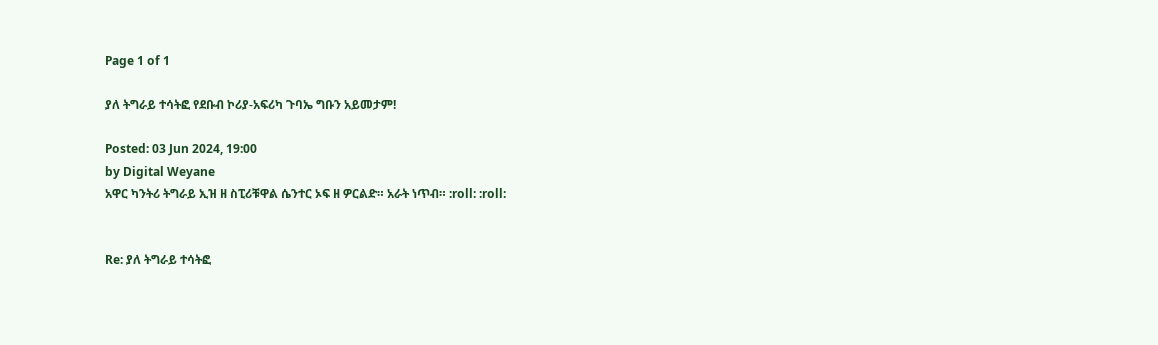Page 1 of 1

ያለ ትግራይ ተሳትፎ የደቡብ ኮሪያ-አፍሪካ ጉባኤ ግቡን አይመታም!

Posted: 03 Jun 2024, 19:00
by Digital Weyane
አዋር ካንትሪ ትግራይ ኢዝ ዘ ስፒሪቹዋል ሴንተር ኦፍ ዘ ዎርልድ። አራት ነጥብ። :roll: :roll:


Re: ያለ ትግራይ ተሳትፎ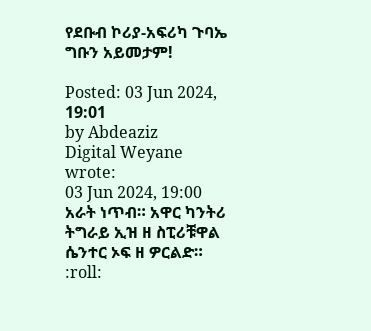የደቡብ ኮሪያ-አፍሪካ ጉባኤ ግቡን አይመታም!

Posted: 03 Jun 2024, 19:01
by Abdeaziz
Digital Weyane wrote:
03 Jun 2024, 19:00
አራት ነጥብ። አዋር ካንትሪ ትግራይ ኢዝ ዘ ስፒሪቹዋል ሴንተር ኦፍ ዘ ዎርልድ። :roll: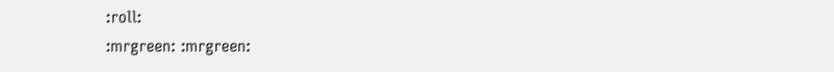:roll:
:mrgreen: :mrgreen: